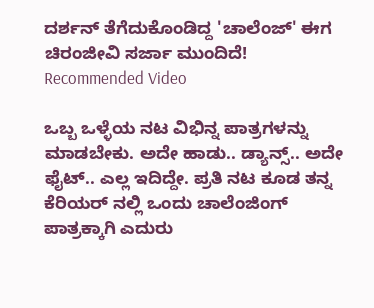ದರ್ಶನ್ ತೆಗೆದುಕೊಂಡಿದ್ದ 'ಚಾಲೆಂಜ್' ಈಗ ಚಿರಂಜೀವಿ ಸರ್ಜಾ ಮುಂದಿದೆ!
Recommended Video

ಒಬ್ಬ ಒಳ್ಳೆಯ ನಟ ವಿಭಿನ್ನ ಪಾತ್ರಗಳನ್ನು ಮಾಡಬೇಕು. ಅದೇ ಹಾಡು.. ಡ್ಯಾನ್ಸ್.. ಅದೇ ಫೈಟ್.. ಎಲ್ಲ ಇದಿದ್ದೇ. ಪ್ರತಿ ನಟ ಕೂಡ ತನ್ನ ಕೆರಿಯರ್ ನಲ್ಲಿ ಒಂದು ಚಾಲೆಂಜಿಂಗ್ ಪಾತ್ರಕ್ಕಾಗಿ ಎದುರು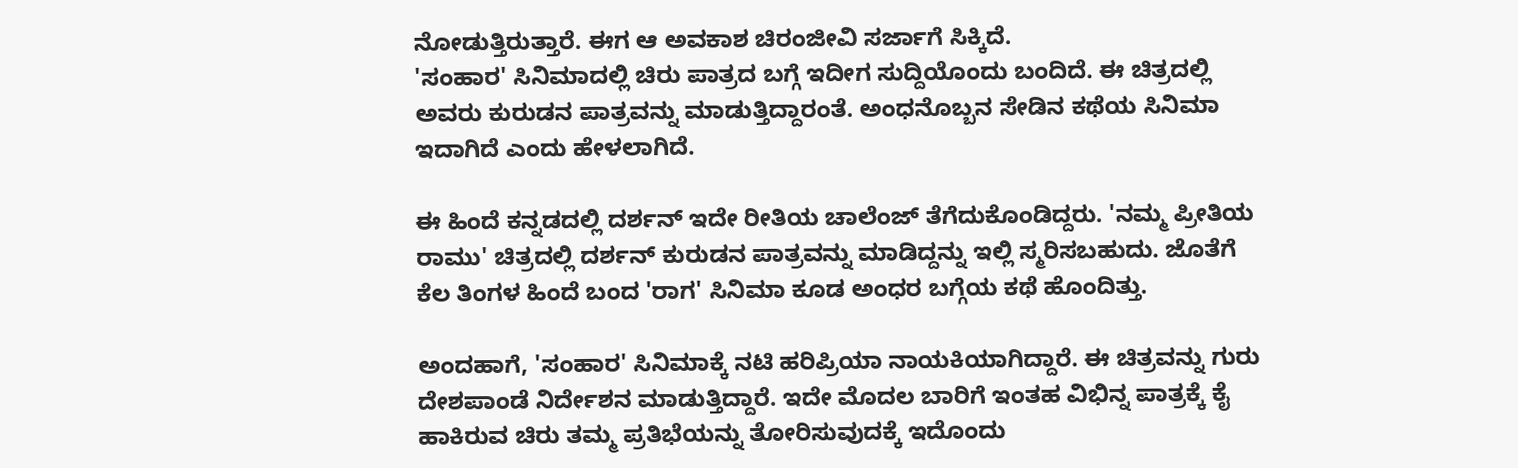ನೋಡುತ್ತಿರುತ್ತಾರೆ. ಈಗ ಆ ಅವಕಾಶ ಚಿರಂಜೀವಿ ಸರ್ಜಾಗೆ ಸಿಕ್ಕಿದೆ.
'ಸಂಹಾರ' ಸಿನಿಮಾದಲ್ಲಿ ಚಿರು ಪಾತ್ರದ ಬಗ್ಗೆ ಇದೀಗ ಸುದ್ದಿಯೊಂದು ಬಂದಿದೆ. ಈ ಚಿತ್ರದಲ್ಲಿ ಅವರು ಕುರುಡನ ಪಾತ್ರವನ್ನು ಮಾಡುತ್ತಿದ್ದಾರಂತೆ. ಅಂಧನೊಬ್ಬನ ಸೇಡಿನ ಕಥೆಯ ಸಿನಿಮಾ ಇದಾಗಿದೆ ಎಂದು ಹೇಳಲಾಗಿದೆ.

ಈ ಹಿಂದೆ ಕನ್ನಡದಲ್ಲಿ ದರ್ಶನ್ ಇದೇ ರೀತಿಯ ಚಾಲೆಂಜ್ ತೆಗೆದುಕೊಂಡಿದ್ದರು. 'ನಮ್ಮ ಪ್ರೀತಿಯ ರಾಮು' ಚಿತ್ರದಲ್ಲಿ ದರ್ಶನ್ ಕುರುಡನ ಪಾತ್ರವನ್ನು ಮಾಡಿದ್ದನ್ನು ಇಲ್ಲಿ ಸ್ಮರಿಸಬಹುದು. ಜೊತೆಗೆ ಕೆಲ ತಿಂಗಳ ಹಿಂದೆ ಬಂದ 'ರಾಗ' ಸಿನಿಮಾ ಕೂಡ ಅಂಧರ ಬಗ್ಗೆಯ ಕಥೆ ಹೊಂದಿತ್ತು.

ಅಂದಹಾಗೆ, 'ಸಂಹಾರ' ಸಿನಿಮಾಕ್ಕೆ ನಟಿ ಹರಿಪ್ರಿಯಾ ನಾಯಕಿಯಾಗಿದ್ದಾರೆ. ಈ ಚಿತ್ರವನ್ನು ಗುರು ದೇಶಪಾಂಡೆ ನಿರ್ದೇಶನ ಮಾಡುತ್ತಿದ್ದಾರೆ. ಇದೇ ಮೊದಲ ಬಾರಿಗೆ ಇಂತಹ ವಿಭಿನ್ನ ಪಾತ್ರಕ್ಕೆ ಕೈ ಹಾಕಿರುವ ಚಿರು ತಮ್ಮ ಪ್ರತಿಭೆಯನ್ನು ತೋರಿಸುವುದಕ್ಕೆ ಇದೊಂದು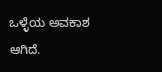ಒಳ್ಳೆಯ ಅವಕಾಶ ಆಗಿದೆ.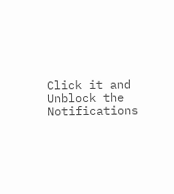Click it and Unblock the Notifications